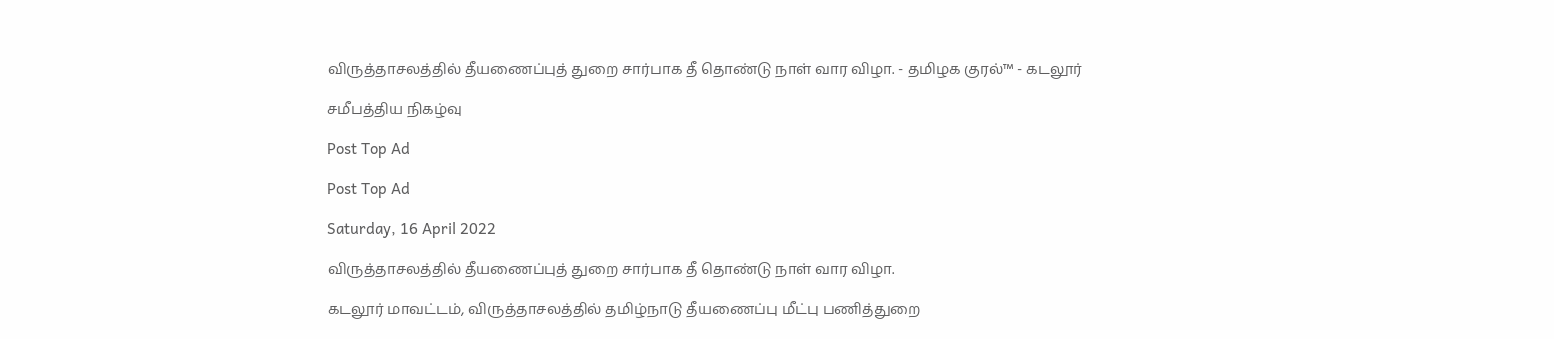விருத்தாசலத்தில் தீயணைப்புத் துறை சார்பாக தீ தொண்டு நாள் வார விழா. - தமிழக குரல்™ - கடலூர்

சமீபத்திய நிகழ்வு

Post Top Ad

Post Top Ad

Saturday, 16 April 2022

விருத்தாசலத்தில் தீயணைப்புத் துறை சார்பாக தீ தொண்டு நாள் வார விழா.

கடலூர் மாவட்டம், விருத்தாசலத்தில் தமிழ்நாடு தீயணைப்பு மீட்பு பணித்துறை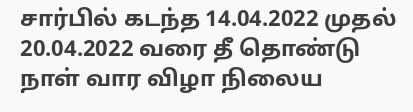சார்பில் கடந்த 14.04.2022 முதல் 20.04.2022 வரை தீ தொண்டு நாள் வார விழா நிலைய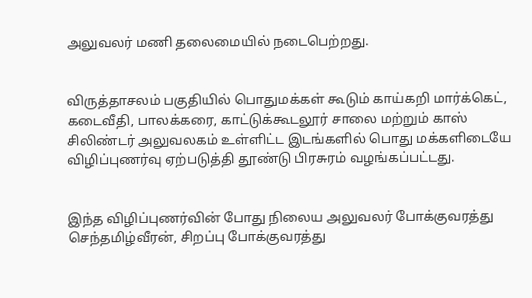அலுவலர் மணி தலைமையில் நடைபெற்றது.


விருத்தாசலம் பகுதியில் பொதுமக்கள் கூடும் காய்கறி மார்க்கெட், கடைவீதி, பாலக்கரை, காட்டுக்கூடலூர் சாலை மற்றும் காஸ் சிலிண்டர் அலுவலகம் உள்ளிட்ட இடங்களில் பொது மக்களிடையே விழிப்புணர்வு ஏற்படுத்தி தூண்டு பிரசுரம் வழங்கப்பட்டது.


இந்த விழிப்புணர்வின் போது நிலைய அலுவலர் போக்குவரத்து செந்தமிழ்வீரன், சிறப்பு போக்குவரத்து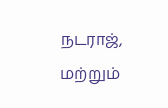நடராஜ், மற்றும்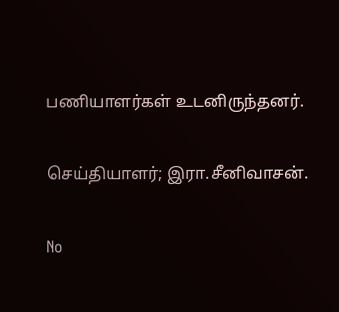பணியாளர்கள் உடனிருந்தனர்.

செய்தியாளர்; இரா.சீனிவாசன்.

No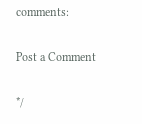comments:

Post a Comment

*/